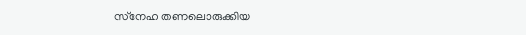സ്‌നേഹ തണലൊരുക്കിയ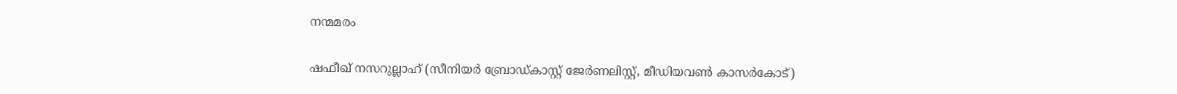നന്മമരം

ഷഫീഖ് നസറുല്ലാഹ് (സീനിയര്‍ ബ്രോഡ്കാസ്റ്റ് ജേര്‍ണലിസ്റ്റ്, മീഡിയവണ്‍ കാസര്‍കോട്)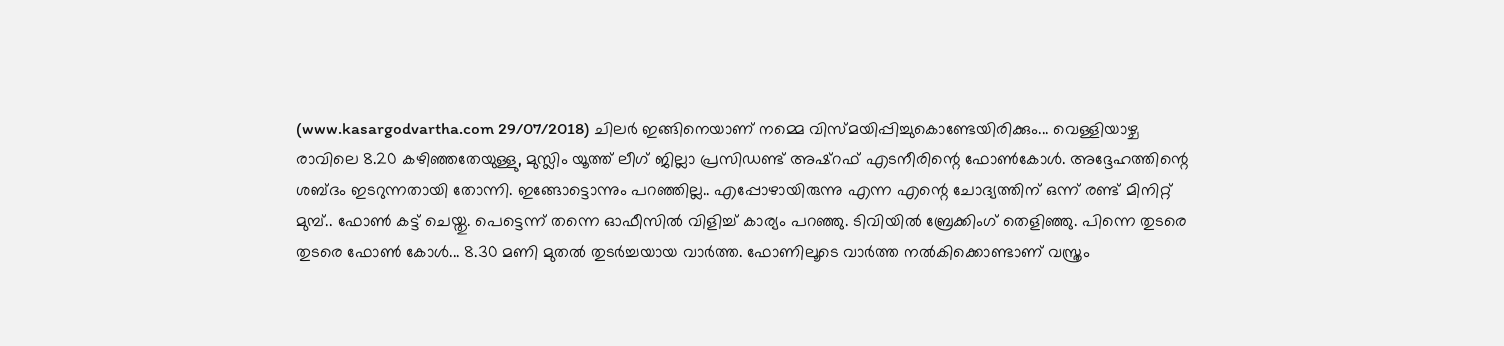(www.kasargodvartha.com 29/07/2018) ചിലര്‍ ഇങ്ങിനെയാണ് നമ്മെ വിസ്മയിപ്പിച്ചുകൊണ്ടേയിരിക്കും... വെള്ളിയാഴ്ച രാവിലെ 8.20 കഴിഞ്ഞതേയുള്ളു, മുസ്ലിം യൂത്ത് ലീഗ് ജില്ലാ പ്രസിഡണ്ട് അഷ്‌റഫ് എടനീരിന്റെ ഫോണ്‍കോള്‍. അദ്ദേഹത്തിന്റെ ശബ്ദം ഇടറുന്നതായി തോന്നി. ഇങ്ങോട്ടൊന്നും പറഞ്ഞില്ല.. എപ്പോഴായിരുന്നു എന്ന എന്റെ ചോദ്യത്തിന് ഒന്ന് രണ്ട് മിനിറ്റ് മുമ്പ്.. ഫോണ്‍ കട്ട് ചെയ്തു. പെട്ടെന്ന് തന്നെ ഓഫീസില്‍ വിളിച്ച് കാര്യം പറഞ്ഞു. ടിവിയില്‍ ബ്രേക്കിംഗ് തെളിഞ്ഞു. പിന്നെ തുടരെ തുടരെ ഫോണ്‍ കോള്‍... 8.30 മണി മുതല്‍ തുടര്‍ച്ചയായ വാര്‍ത്ത. ഫോണിലൂടെ വാര്‍ത്ത നല്‍കിക്കൊണ്ടാണ് വസ്ത്രം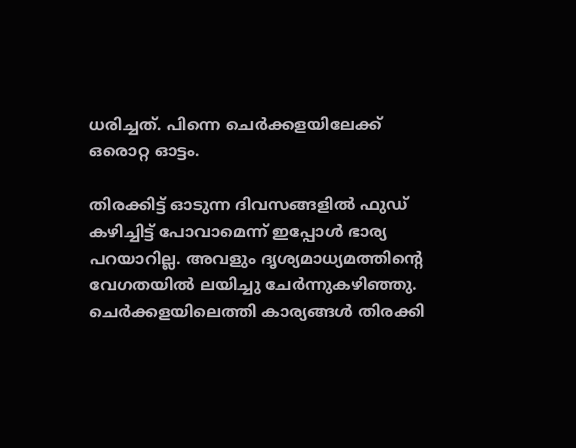ധരിച്ചത്. പിന്നെ ചെര്‍ക്കളയിലേക്ക് ഒരൊറ്റ ഓട്ടം.

തിരക്കിട്ട് ഓടുന്ന ദിവസങ്ങളില്‍ ഫുഡ് കഴിച്ചിട്ട് പോവാമെന്ന് ഇപ്പോള്‍ ഭാര്യ പറയാറില്ല. അവളും ദൃശ്യമാധ്യമത്തിന്റെ വേഗതയില്‍ ലയിച്ചു ചേര്‍ന്നുകഴിഞ്ഞു. ചെര്‍ക്കളയിലെത്തി കാര്യങ്ങള്‍ തിരക്കി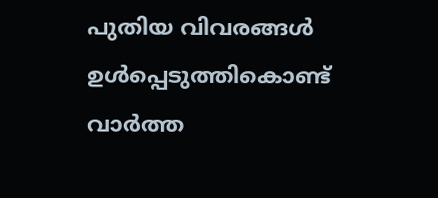പുതിയ വിവരങ്ങള്‍ ഉള്‍പ്പെടുത്തികൊണ്ട് വാര്‍ത്ത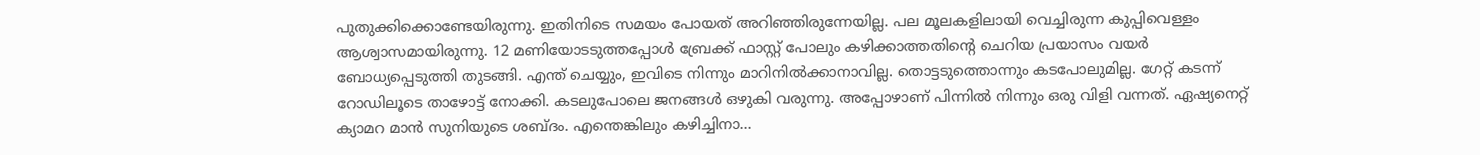പുതുക്കിക്കൊണ്ടേയിരുന്നു. ഇതിനിടെ സമയം പോയത് അറിഞ്ഞിരുന്നേയില്ല. പല മൂലകളിലായി വെച്ചിരുന്ന കുപ്പിവെള്ളം ആശ്വാസമായിരുന്നു. 12 മണിയോടടുത്തപ്പോള്‍ ബ്രേക്ക് ഫാസ്റ്റ് പോലും കഴിക്കാത്തതിന്റെ ചെറിയ പ്രയാസം വയര്‍ ബോധ്യപ്പെടുത്തി തുടങ്ങി. എന്ത് ചെയ്യും, ഇവിടെ നിന്നും മാറിനില്‍ക്കാനാവില്ല. തൊട്ടടുത്തൊന്നും കടപോലുമില്ല. ഗേറ്റ് കടന്ന് റോഡിലൂടെ താഴോട്ട് നോക്കി. കടലുപോലെ ജനങ്ങള്‍ ഒഴുകി വരുന്നു. അപ്പോഴാണ് പിന്നില്‍ നിന്നും ഒരു വിളി വന്നത്. ഏഷ്യനെറ്റ് ക്യാമറ മാന്‍ സുനിയുടെ ശബ്ദം. എന്തെങ്കിലും കഴിച്ചിനാ...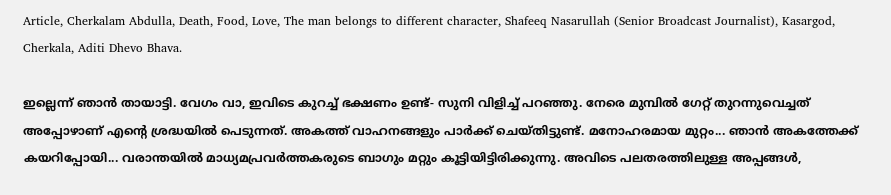Article, Cherkalam Abdulla, Death, Food, Love, The man belongs to different character, Shafeeq Nasarullah (Senior Broadcast Journalist), Kasargod, Cherkala, Aditi Dhevo Bhava.

ഇല്ലെന്ന് ഞാന്‍ തായാട്ടി. വേഗം വാ, ഇവിടെ കുറച്ച് ഭക്ഷണം ഉണ്ട്- സുനി വിളിച്ച് പറഞ്ഞു. നേരെ മുമ്പില്‍ ഗേറ്റ് തുറന്നുവെച്ചത് അപ്പോഴാണ് എന്റെ ശ്രദ്ധയില്‍ പെടുന്നത്. അകത്ത് വാഹനങ്ങളും പാര്‍ക്ക് ചെയ്തിട്ടുണ്ട്. മനോഹരമായ മുറ്റം... ഞാന്‍ അകത്തേക്ക് കയറിപ്പോയി... വരാന്തയില്‍ മാധ്യമപ്രവര്‍ത്തകരുടെ ബാഗും മറ്റും കൂട്ടിയിട്ടിരിക്കുന്നു. അവിടെ പലതരത്തിലുള്ള അപ്പങ്ങള്‍,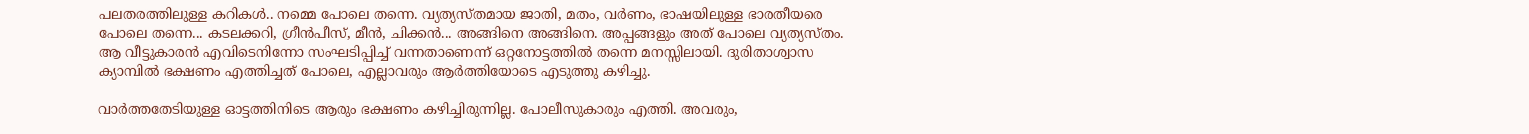പലതരത്തിലുള്ള കറികള്‍.. നമ്മെ പോലെ തന്നെ. വ്യത്യസ്തമായ ജാതി, മതം, വര്‍ണം, ഭാഷയിലുള്ള ഭാരതീയരെ പോലെ തന്നെ... കടലക്കറി, ഗ്രീന്‍പീസ്, മീന്‍, ചിക്കന്‍... അങ്ങിനെ അങ്ങിനെ. അപ്പങ്ങളും അത് പോലെ വ്യത്യസ്തം. ആ വീട്ടുകാരന്‍ എവിടെനിന്നോ സംഘടിപ്പിച്ച് വന്നതാണെന്ന് ഒറ്റനോട്ടത്തില്‍ തന്നെ മനസ്സിലായി. ദുരിതാശ്വാസ ക്യാമ്പില്‍ ഭക്ഷണം എത്തിച്ചത് പോലെ, എല്ലാവരും ആര്‍ത്തിയോടെ എടുത്തു കഴിച്ചു.

വാര്‍ത്തതേടിയുള്ള ഓട്ടത്തിനിടെ ആരും ഭക്ഷണം കഴിച്ചിരുന്നില്ല. പോലീസുകാരും എത്തി. അവരും,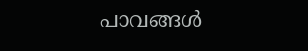പാവങ്ങള്‍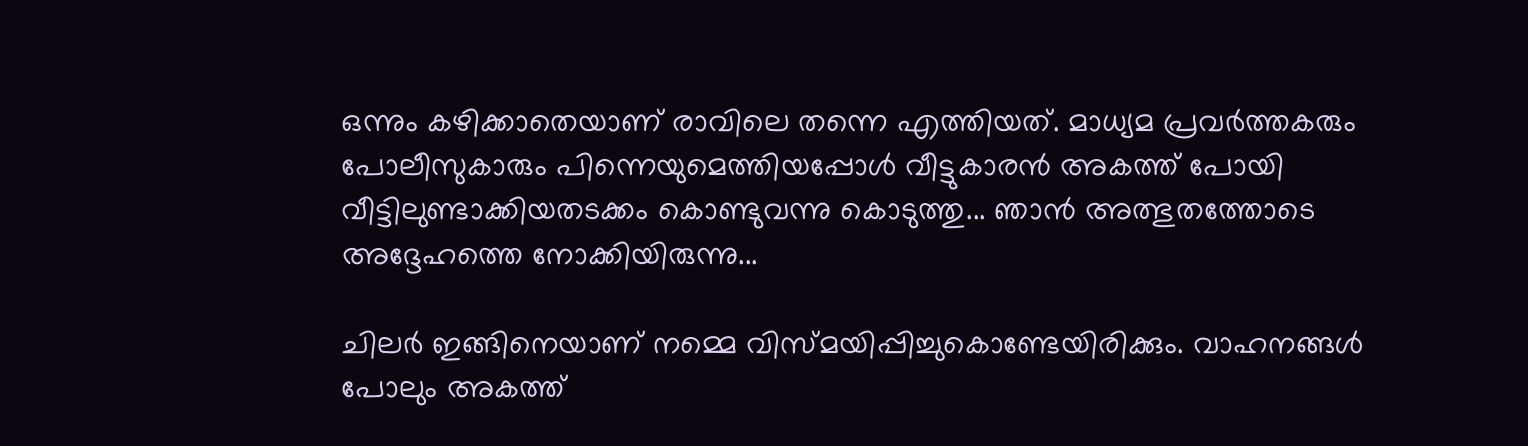ഒന്നും കഴിക്കാതെയാണ് രാവിലെ തന്നെ എത്തിയത്. മാധ്യമ പ്രവര്‍ത്തകരും പോലീസുകാരും പിന്നെയുമെത്തിയപ്പോള്‍ വീട്ടുകാരന്‍ അകത്ത് പോയി വീട്ടിലുണ്ടാക്കിയതടക്കം കൊണ്ടുവന്നു കൊടുത്തു... ഞാന്‍ അത്ഭുതത്തോടെ അദ്ദേഹത്തെ നോക്കിയിരുന്നു...

ചിലര്‍ ഇങ്ങിനെയാണ് നമ്മെ വിസ്മയിപ്പിച്ചുകൊണ്ടേയിരിക്കും. വാഹനങ്ങള്‍ പോലും അകത്ത്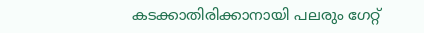കടക്കാതിരിക്കാനായി പലരും ഗേറ്റ്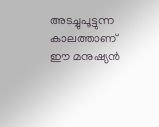അടച്ചുപൂട്ടുന്ന കാലത്താണ് ഈ മനുഷ്യന്‍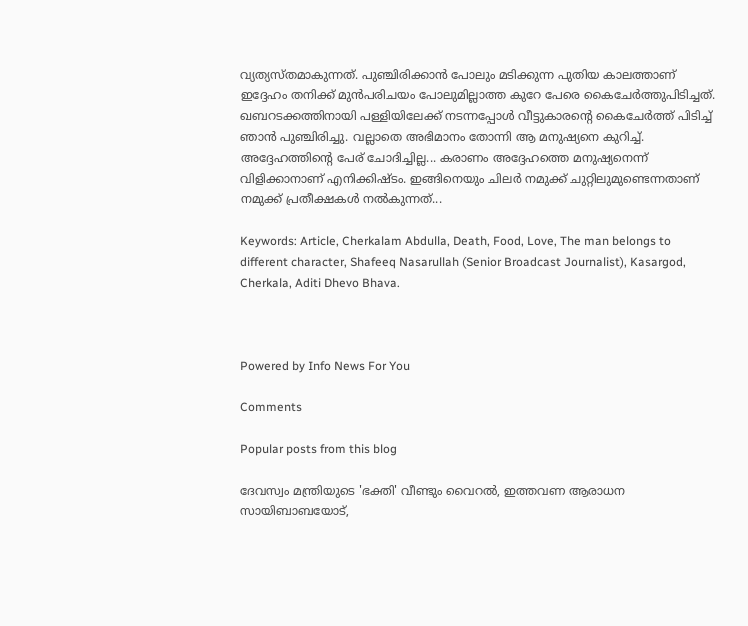വ്യത്യസ്തമാകുന്നത്. പുഞ്ചിരിക്കാന്‍ പോലും മടിക്കുന്ന പുതിയ കാലത്താണ് ഇദ്ദേഹം തനിക്ക് മുന്‍പരിചയം പോലുമില്ലാത്ത കുറേ പേരെ കൈചേര്‍ത്തുപിടിച്ചത്. ഖബറടക്കത്തിനായി പള്ളിയിലേക്ക് നടന്നപ്പോള്‍ വീട്ടുകാരന്റെ കൈചേര്‍ത്ത് പിടിച്ച് ഞാന്‍ പുഞ്ചിരിച്ചു. വല്ലാതെ അഭിമാനം തോന്നി ആ മനുഷ്യനെ കുറിച്ച്. അദ്ദേഹത്തിന്റെ പേര് ചോദിച്ചില്ല... കരാണം അദ്ദേഹത്തെ മനുഷ്യനെന്ന് വിളിക്കാനാണ് എനിക്കിഷ്ടം. ഇങ്ങിനെയും ചിലര്‍ നമുക്ക് ചുറ്റിലുമുണ്ടെന്നതാണ് നമുക്ക് പ്രതീക്ഷകള്‍ നല്‍കുന്നത്...

Keywords: Article, Cherkalam Abdulla, Death, Food, Love, The man belongs to different character, Shafeeq Nasarullah (Senior Broadcast Journalist), Kasargod, Cherkala, Aditi Dhevo Bhava.



Powered by Info News For You

Comments

Popular posts from this blog

ദേവസ്വം മന്ത്രിയുടെ 'ഭക്തി' വീണ്ടും വൈറല്‍, ഇത്തവണ ആരാധന സായിബാബയോട്,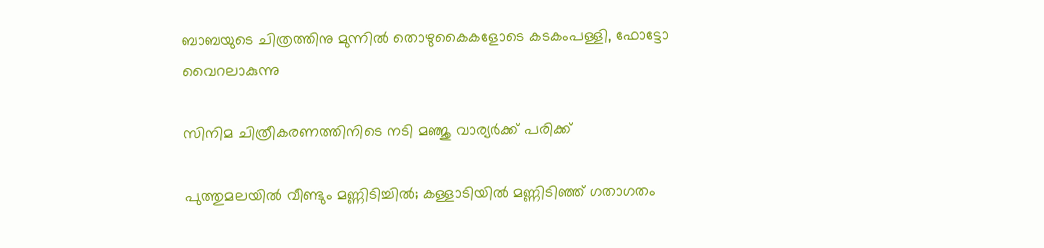ബാബയുടെ ചിത്രത്തിനു മുന്നില്‍ തൊഴുകൈകളോടെ കടകംപള്ളി, ഫോട്ടോ വൈറലാകുന്നു

സിനിമ ചിത്രീകരണത്തിനിടെ നടി മഞ്ജു വാര്യര്‍ക്ക് പരിക്ക്

പുത്തുമലയില്‍ വീണ്ടും മണ്ണിടിച്ചില്‍; കള്ളാടിയില്‍ മണ്ണിടിഞ്ഞ് ഗതാഗതം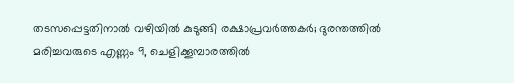തടസപ്പെട്ടതിനാല്‍ വഴിയില്‍ കുടുങ്ങി രക്ഷാപ്രവര്‍ത്തകര്‍; ദുരന്തത്തില്‍ മരിച്ചവരുടെ എണ്ണം 9, ചെളിക്കൂമ്പാരത്തില്‍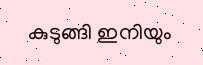കുടുങ്ങി ഇനിയും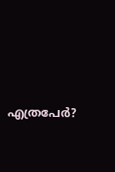എത്രപേര്‍?